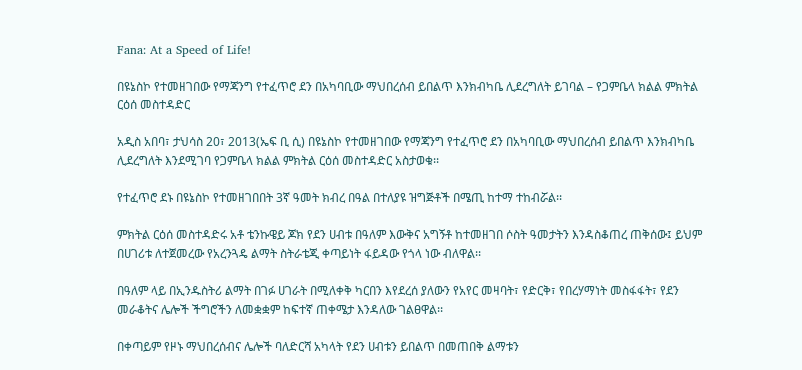Fana: At a Speed of Life!

በዩኔስኮ የተመዘገበው የማጃንግ የተፈጥሮ ደን በአካባቢው ማህበረሰብ ይበልጥ እንክብካቤ ሊደረግለት ይገባል – የጋምቤላ ክልል ምክትል ርዕሰ መስተዳድር

አዲስ አበባ፣ ታህሳስ 20፣ 2013(ኤፍ ቢ ሲ) በዩኔስኮ የተመዘገበው የማጃንግ የተፈጥሮ ደን በአካባቢው ማህበረሰብ ይበልጥ እንክብካቤ ሊደረግለት እንደሚገባ የጋምቤላ ክልል ምክትል ርዕሰ መስተዳድር አስታወቁ፡፡

የተፈጥሮ ደኑ በዩኔስኮ የተመዘገበበት 3ኛ ዓመት ክብረ በዓል በተለያዩ ዝግጅቶች በሜጢ ከተማ ተከብሯል፡፡

ምክትል ርዕሰ መስተዳድሩ አቶ ቴንኩዌይ ጆክ የደን ሀብቱ በዓለም እውቅና አግኝቶ ከተመዘገበ ሶስት ዓመታትን እንዳስቆጠረ ጠቅሰው፤ ይህም በሀገሪቱ ለተጀመረው የአረንጓዴ ልማት ስትራቴጂ ቀጣይነት ፋይዳው የጎላ ነው ብለዋል፡፡

በዓለም ላይ በኢንዱስትሪ ልማት በገፉ ሀገራት በሚለቀቅ ካርበን እየደረሰ ያለውን የአየር መዛባት፣ የድርቅ፣ የበረሃማነት መስፋፋት፣ የደን መራቆትና ሌሎች ችግሮችን ለመቋቋም ከፍተኛ ጠቀሜታ እንዳለው ገልፀዋል፡፡

በቀጣይም የዞኑ ማህበረሰብና ሌሎች ባለድርሻ አካላት የደን ሀብቱን ይበልጥ በመጠበቅ ልማቱን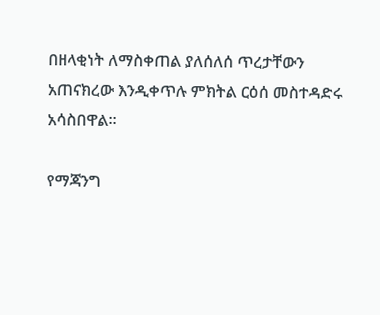በዘላቂነት ለማስቀጠል ያለሰለሰ ጥረታቸውን አጠናክረው እንዲቀጥሉ ምክትል ርዕሰ መስተዳድሩ አሳስበዋል፡፡

የማጃንግ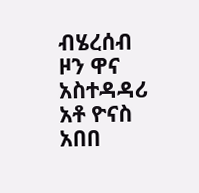ብሄረሰብ ዞን ዋና አስተዳዳሪ አቶ ዮናስ አበበ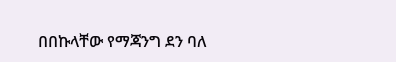በበኩላቸው የማጃንግ ደን ባለ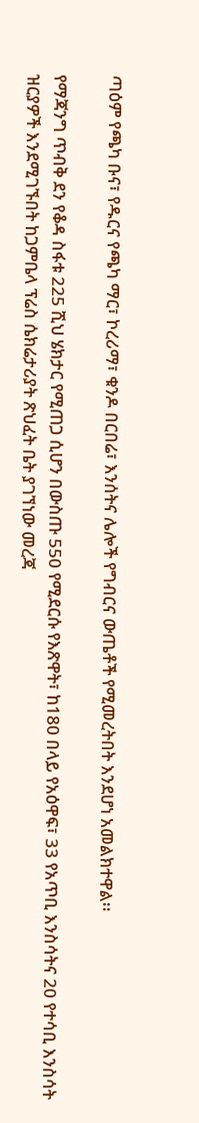ጣዕም የጫካ ቡና፣ የዱርና የጫካ ማር፣ ኮረሪማ፣ ቁንዶ በርበሬ፣ እንሰትና ሌሎች የግብርና ውጤቶች የሚመረትበት እንደሆነ አመልክተዋል፡፡

የማጃንግ ጥብቅ ደን የቆዳ ስፋቱ 225 ሺህ ሄክታር የሚጠጋ ሲሆን በውስጡ 550 የሚደርሱ የእጽዋት፣ ከ180 በላይ የአዕዋፍ፣ 33 የአጥቢ እንስሳትና 20 የተሳቢ እንስሳት ዝርያዎች እንደሚገኙበት ከጋምቤላ ፕሬስ ሴክሬታሪያት ጽህፈት ቤት ያገኘነው መረጃ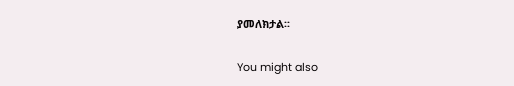ያመለክታል፡፡

You might also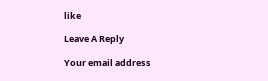like

Leave A Reply

Your email address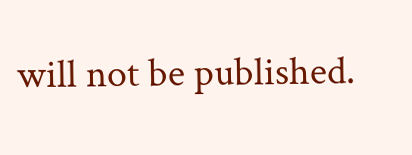will not be published.